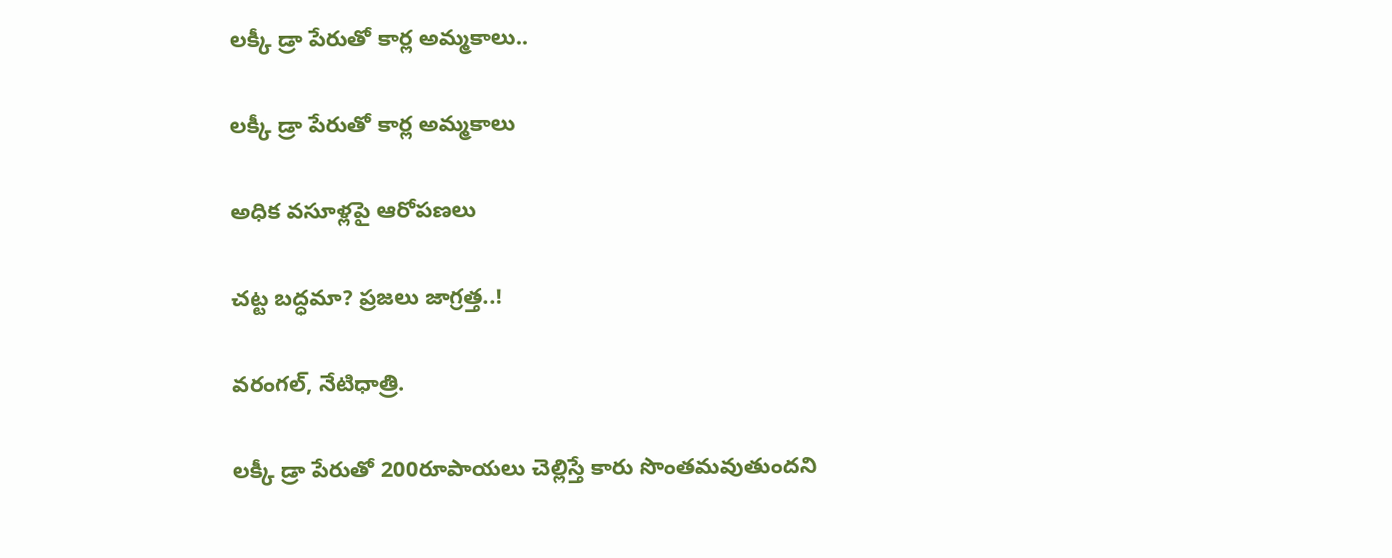లక్కీ డ్రా పేరుతో కార్ల అమ్మకాలు..

లక్కీ డ్రా పేరుతో కార్ల అమ్మకాలు

అధిక వసూళ్లపై ఆరోపణలు

చట్ట బద్ధమా? ప్రజలు జాగ్రత్త..!

వరంగల్, నేటిధాత్రి.

లక్కీ డ్రా పేరుతో 200రూపాయలు చెల్లిస్తే కారు సొంతమవుతుందని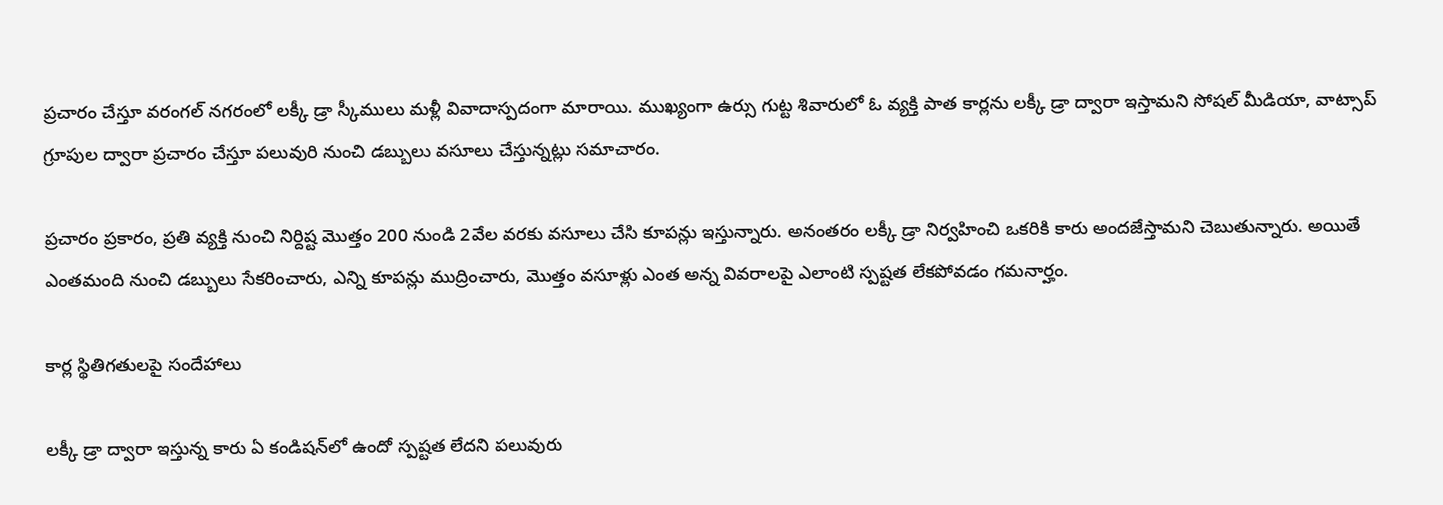ప్రచారం చేస్తూ వరంగల్ నగరంలో లక్కీ డ్రా స్కీములు మళ్లీ వివాదాస్పదంగా మారాయి. ముఖ్యంగా ఉర్సు గుట్ట శివారులో ఓ వ్యక్తి పాత కార్లను లక్కీ డ్రా ద్వారా ఇస్తామని సోషల్ మీడియా, వాట్సాప్ గ్రూపుల ద్వారా ప్రచారం చేస్తూ పలువురి నుంచి డబ్బులు వసూలు చేస్తున్నట్లు సమాచారం.

ప్రచారం ప్రకారం, ప్రతి వ్యక్తి నుంచి నిర్దిష్ట మొత్తం 200 నుండి 2వేల వరకు వసూలు చేసి కూపన్లు ఇస్తున్నారు. అనంతరం లక్కీ డ్రా నిర్వహించి ఒకరికి కారు అందజేస్తామని చెబుతున్నారు. అయితే ఎంతమంది నుంచి డబ్బులు సేకరించారు, ఎన్ని కూపన్లు ముద్రించారు, మొత్తం వసూళ్లు ఎంత అన్న వివరాలపై ఎలాంటి స్పష్టత లేకపోవడం గమనార్హం.

కార్ల స్థితిగతులపై సందేహాలు

లక్కీ డ్రా ద్వారా ఇస్తున్న కారు ఏ కండిషన్‌లో ఉందో స్పష్టత లేదని పలువురు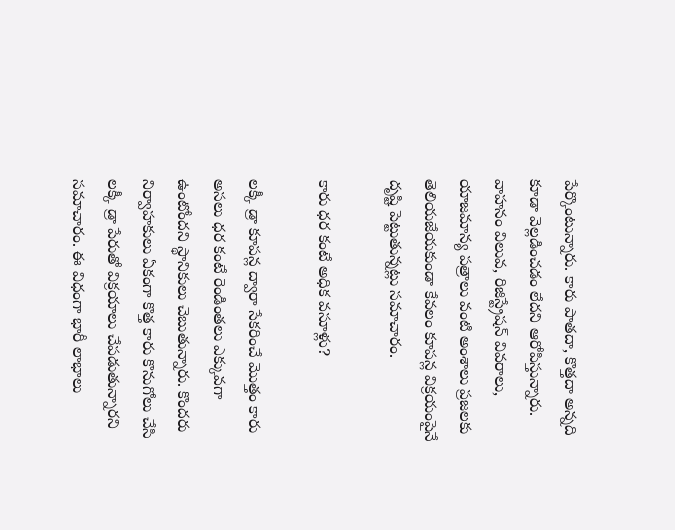పేర్కొంటున్నారు. కారు పాతదా, కొత్తదా అన్నది కూడా వెల్లడించడం లేదని ఆరోపిస్తున్నారు. వాహనం విలువ, రిజిస్ట్రేషన్ వివరాలు, యాజమాన్య పత్రాలు వంటి అంశాలు ప్రజలకు తెలియజేయకుండా కేవలం కూపన్ల విక్రయంపైనే దృష్టి పెట్టుతున్నట్లు సమాచారం.

కారు ధర కంటే అధిక వసూళ్లు?

లక్కీ డ్రా కూపన్ల ద్వారా సేకరించే మొత్తం కారు అసలు ధర కంటే రెండింతలు ఎక్కువగా ఉంటోందని స్థానికులు చెబుతున్నారు. కొందరు నిర్వాహకులు ఏకంగా కొత్త కారు కొనుగోలు చేసి లక్కీ డ్రా పేరుతో విక్రయాలు చేపడుతున్నారని సమాచారం. ఈ విధంగా భారీ లాభాలు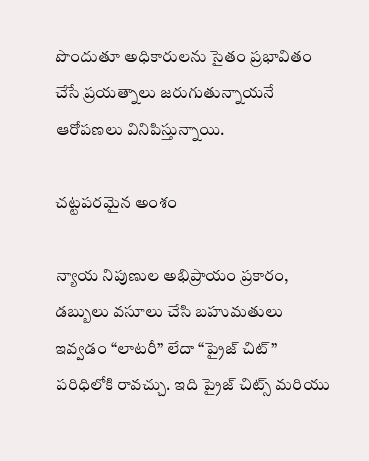పొందుతూ అధికారులను సైతం ప్రభావితం చేసే ప్రయత్నాలు జరుగుతున్నాయనే ఆరోపణలు వినిపిస్తున్నాయి.

చట్టపరమైన అంశం

న్యాయ నిపుణుల అభిప్రాయం ప్రకారం, డబ్బులు వసూలు చేసి బహుమతులు ఇవ్వడం “లాటరీ” లేదా “ప్రైజ్ చిట్” పరిధిలోకి రావచ్చు. ఇది ప్రైజ్ చిట్స్ మరియు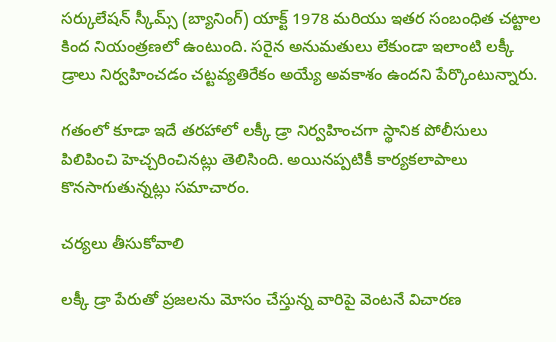సర్కులేషన్ స్కీమ్స్ (బ్యానింగ్) యాక్ట్ 1978 మరియు ఇతర సంబంధిత చట్టాల కింద నియంత్రణలో ఉంటుంది. సరైన అనుమతులు లేకుండా ఇలాంటి లక్కీ డ్రాలు నిర్వహించడం చట్టవ్యతిరేకం అయ్యే అవకాశం ఉందని పేర్కొంటున్నారు.

గతంలో కూడా ఇదే తరహాలో లక్కీ డ్రా నిర్వహించగా స్థానిక పోలీసులు పిలిపించి హెచ్చరించినట్లు తెలిసింది. అయినప్పటికీ కార్యకలాపాలు కొనసాగుతున్నట్లు సమాచారం.

చర్యలు తీసుకోవాలి

లక్కీ డ్రా పేరుతో ప్రజలను మోసం చేస్తున్న వారిపై వెంటనే విచారణ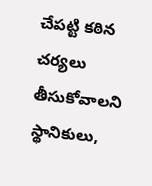చేపట్టి కఠిన చర్యలు తీసుకోవాలని స్థానికులు,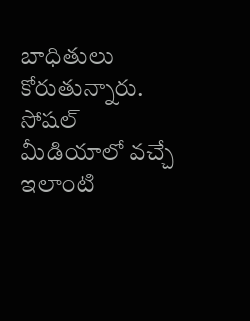బాధితులు కోరుతున్నారు. సోషల్ మీడియాలో వచ్చే ఇలాంటి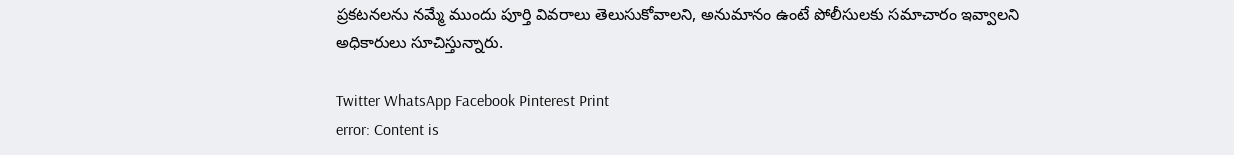ప్రకటనలను నమ్మే ముందు పూర్తి వివరాలు తెలుసుకోవాలని, అనుమానం ఉంటే పోలీసులకు సమాచారం ఇవ్వాలని అధికారులు సూచిస్తున్నారు.

Twitter WhatsApp Facebook Pinterest Print
error: Content is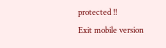protected !!
Exit mobile version